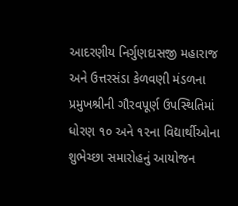આદરણીય નિર્ગુણદાસજી મહારાજ અને ઉત્તરસંડા કેળવણી મંડળના પ્રમુખશ્રીની ગૌરવપૂર્ણ ઉપસ્થિતિમાં ધોરણ ૧૦ અને ૧૨ના વિદ્યાર્થીઓના શુભેચ્છા સમારોહનું આયોજન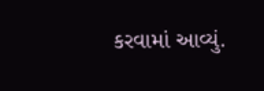કરવામાં આવ્યું.